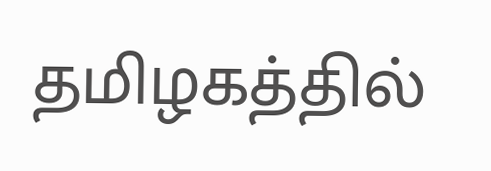தமிழகத்தில்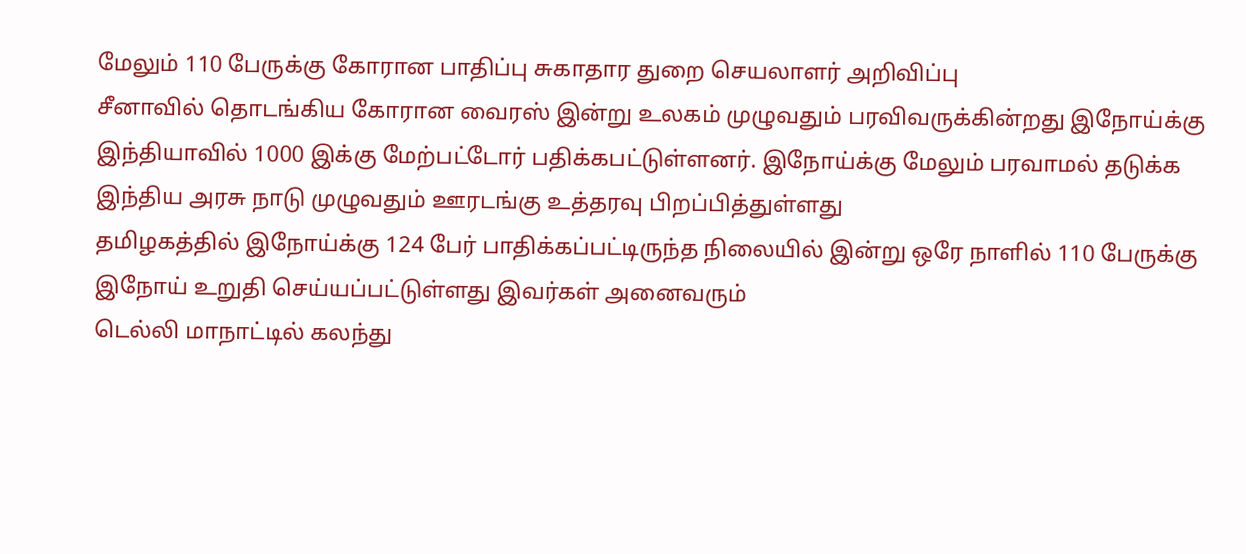மேலும் 110 பேருக்கு கோரான பாதிப்பு சுகாதார துறை செயலாளர் அறிவிப்பு
சீனாவில் தொடங்கிய கோரான வைரஸ் இன்று உலகம் முழுவதும் பரவிவருக்கின்றது இநோய்க்கு இந்தியாவில் 1000 இக்கு மேற்பட்டோர் பதிக்கபட்டுள்ளனர். இநோய்க்கு மேலும் பரவாமல் தடுக்க இந்திய அரசு நாடு முழுவதும் ஊரடங்கு உத்தரவு பிறப்பித்துள்ளது
தமிழகத்தில் இநோய்க்கு 124 பேர் பாதிக்கப்பட்டிருந்த நிலையில் இன்று ஒரே நாளில் 110 பேருக்கு இநோய் உறுதி செய்யப்பட்டுள்ளது இவர்கள் அனைவரும்
டெல்லி மாநாட்டில் கலந்து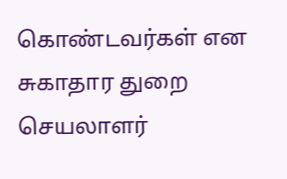கொண்டவர்கள் என சுகாதார துறை செயலாளர்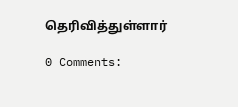தெரிவித்துள்ளார்

0 Comments: